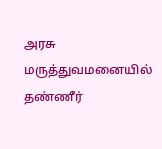அரசு மருத்துவமனையில் தண்ணீர்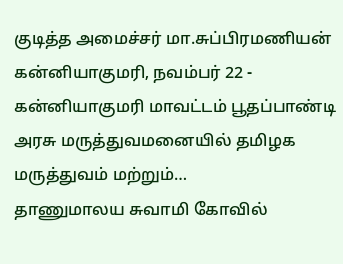குடித்த அமைச்சர் மா.சுப்பிரமணியன்
கன்னியாகுமரி, நவம்பர் 22 - கன்னியாகுமரி மாவட்டம் பூதப்பாண்டி அரசு மருத்துவமனையில் தமிழக மருத்துவம் மற்றும்…
தாணுமாலய சுவாமி கோவில்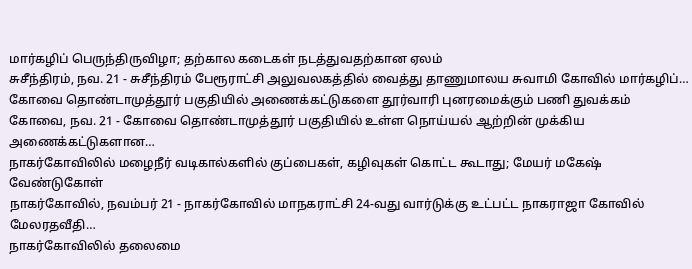மார்கழிப் பெருந்திருவிழா; தற்கால கடைகள் நடத்துவதற்கான ஏலம்
சுசீந்திரம், நவ. 21 - சுசீந்திரம் பேரூராட்சி அலுவலகத்தில் வைத்து தாணுமாலய சுவாமி கோவில் மார்கழிப்…
கோவை தொண்டாமுத்தூர் பகுதியில் அணைக்கட்டுகளை தூர்வாரி புனரமைக்கும் பணி துவக்கம்
கோவை, நவ. 21 - கோவை தொண்டாமுத்தூர் பகுதியில் உள்ள நொய்யல் ஆற்றின் முக்கிய அணைக்கட்டுகளான…
நாகர்கோவிலில் மழைநீர் வடிகால்களில் குப்பைகள், கழிவுகள் கொட்ட கூடாது; மேயர் மகேஷ் வேண்டுகோள்
நாகர்கோவில், நவம்பர் 21 - நாகர்கோவில் மாநகராட்சி 24-வது வார்டுக்கு உட்பட்ட நாகராஜா கோவில் மேலரதவீதி…
நாகர்கோவிலில் தலைமை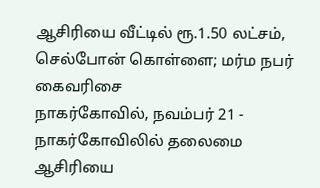ஆசிரியை வீட்டில் ரூ.1.50 லட்சம், செல்போன் கொள்ளை; மர்ம நபர் கைவரிசை
நாகர்கோவில், நவம்பர் 21 - நாகர்கோவிலில் தலைமை ஆசிரியை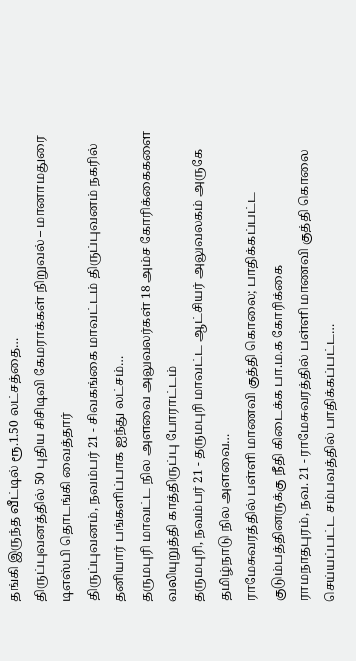தங்கி இருந்த வீட்டில் ரூ.1.50 லட்சத்தை…
திருப்புவனத்தில் 50 புதிய சிசிடிவி கேமராக்கள் நிறுவல் – மானாமதுரை டிஎஸ்பி தொடங்கி வைத்தார்
திருப்புவனம், நவம்பர் 21 - சிவகங்கை மாவட்டம் திருப்புவனம் நகரில் தனியார் பங்களிப்பாக ஐந்து லட்சம்…
தருமபுரி மாவட்ட நில அளவை அலுவலர்கள் 18 அம்ச கோரிக்கைகளை வலியுறுத்தி காத்திருப்பு போராட்டம்
தருமபுரி, நவம்பர் 21 - தருமபுரி மாவட்ட ஆட்சியர் அலுவலகம் அருகே தமிழ்நாடு நில அளவை…
ராமேசுவரத்தில் பள்ளி மாணவி குத்தி கொலை; பாதிக்கப்பட்ட குடும்பத்தினருக்கு நீதி கிடைக்க பா.ம.க கோரிக்கை
ராமநாதபுரம், நவ. 21 - ராமேசுவரத்தில் பள்ளி மாணவி குத்தி கொலை செய்யப்பட்ட சம்பவத்தில் பாதிக்கப்பட்ட…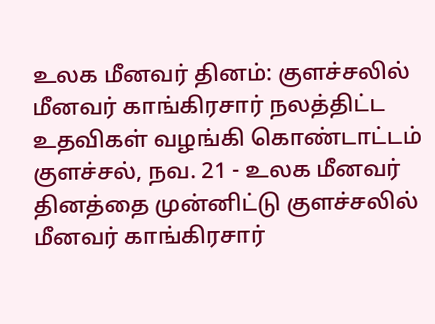உலக மீனவர் தினம்: குளச்சலில் மீனவர் காங்கிரசார் நலத்திட்ட உதவிகள் வழங்கி கொண்டாட்டம்
குளச்சல், நவ. 21 - உலக மீனவர் தினத்தை முன்னிட்டு குளச்சலில் மீனவர் காங்கிரசார்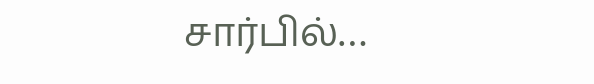சார்பில்…